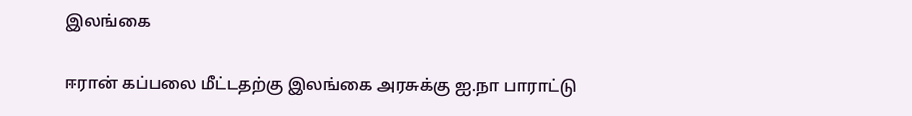இலங்கை

ஈரான் கப்பலை மீட்டதற்கு இலங்கை அரசுக்கு ஐ.நா பாராட்டு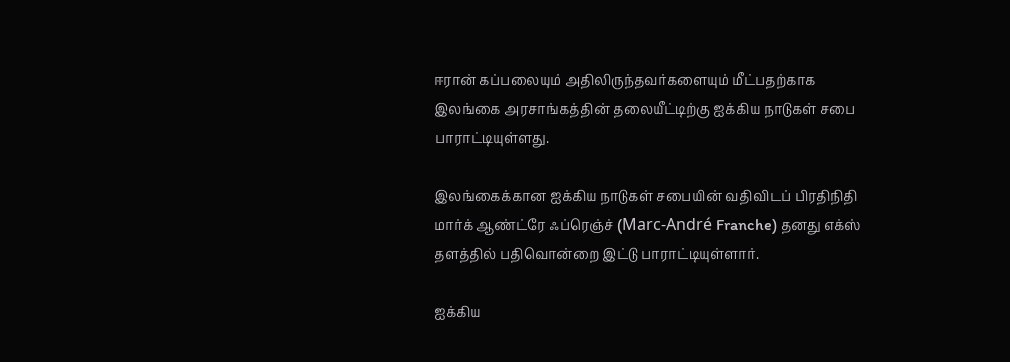ஈரான் கப்பலையும் அதிலிருந்தவர்களையும் மீட்பதற்காக இலங்கை அரசாங்கத்தின் தலையீட்டிற்கு ஐக்கிய நாடுகள் சபை பாராட்டியுள்ளது.

இலங்கைக்கான ஐக்கிய நாடுகள் சபையின் வதிவிடப் பிரதிநிதி மார்க் ஆண்ட்ரே ஃப்ரெஞ்ச் (Marc-André Franche) தனது எக்ஸ்
தளத்தில் பதிவொன்றை இட்டு பாராட்டியுள்ளார்.

ஐக்கிய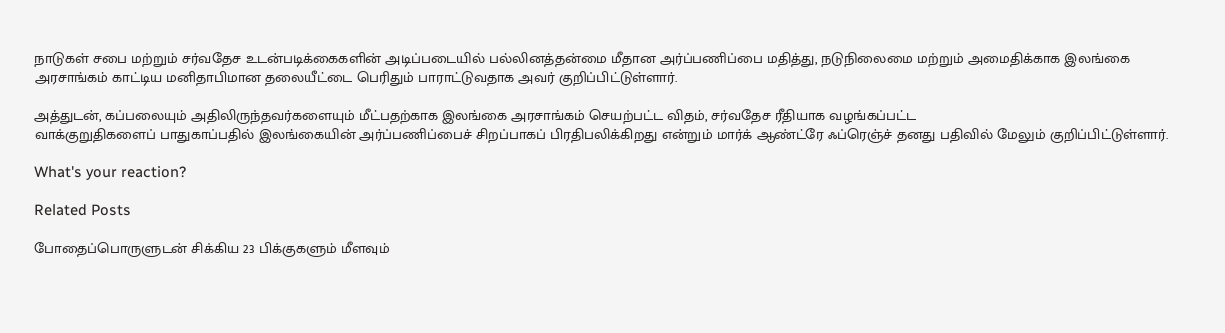நாடுகள் சபை மற்றும் சர்வதேச உடன்படிக்கைகளின் அடிப்படையில் பல்லினத்தன்மை மீதான அர்ப்பணிப்பை மதித்து, நடுநிலைமை மற்றும் அமைதிக்காக இலங்கை அரசாங்கம் காட்டிய மனிதாபிமான தலையீட்டை பெரிதும் பாராட்டுவதாக அவர் குறிப்பிட்டுள்ளார்.

அத்துடன், கப்பலையும் அதிலிருந்தவர்களையும் மீட்பதற்காக இலங்கை அரசாங்கம் செயற்பட்ட விதம், சர்வதேச ரீதியாக வழங்கப்பட்ட
வாக்குறுதிகளைப் பாதுகாப்பதில் இலங்கையின் அர்ப்பணிப்பைச் சிறப்பாகப் பிரதிபலிக்கிறது என்றும் மார்க் ஆண்ட்ரே ஃப்ரெஞ்ச் தனது பதிவில் மேலும் குறிப்பிட்டுள்ளார்.

What's your reaction?

Related Posts

போதைப்பொருளுடன் சிக்கிய 23 பிக்குகளும் மீளவும்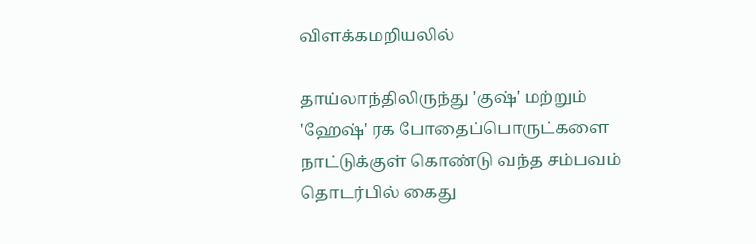விளக்கமறியலில்

தாய்லாந்திலிருந்து 'குஷ்' மற்றும் 'ஹேஷ்' ரக போதைப்பொருட்களை நாட்டுக்குள் கொண்டு வந்த சம்பவம் தொடர்பில் கைது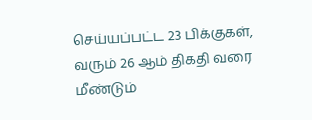செய்யப்பட்ட 23 பிக்குகள், வரும் 26 ஆம் திகதி வரை மீண்டும்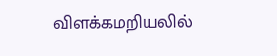விளக்கமறியலில்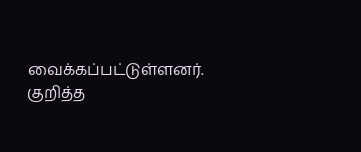வைக்கப்பட்டுள்ளனர். குறித்த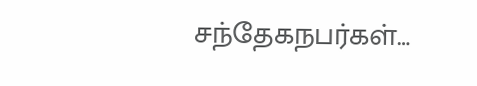சந்தேகநபர்கள்…